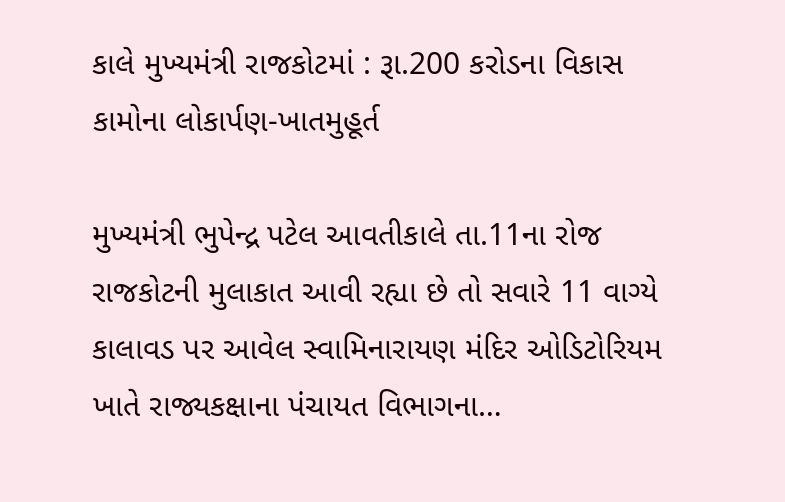કાલે મુખ્યમંત્રી રાજકોટમાં : રૂા.200 કરોડના વિકાસ કામોના લોકાર્પણ-ખાતમુહૂર્ત

મુખ્યમંત્રી ભુપેન્દ્ર પટેલ આવતીકાલે તા.11ના રોજ રાજકોટની મુલાકાત આવી રહ્યા છે તો સવારે 11 વાગ્યે કાલાવડ પર આવેલ સ્વામિનારાયણ મંદિર ઓડિટોરિયમ ખાતે રાજ્યકક્ષાના પંચાયત વિભાગના…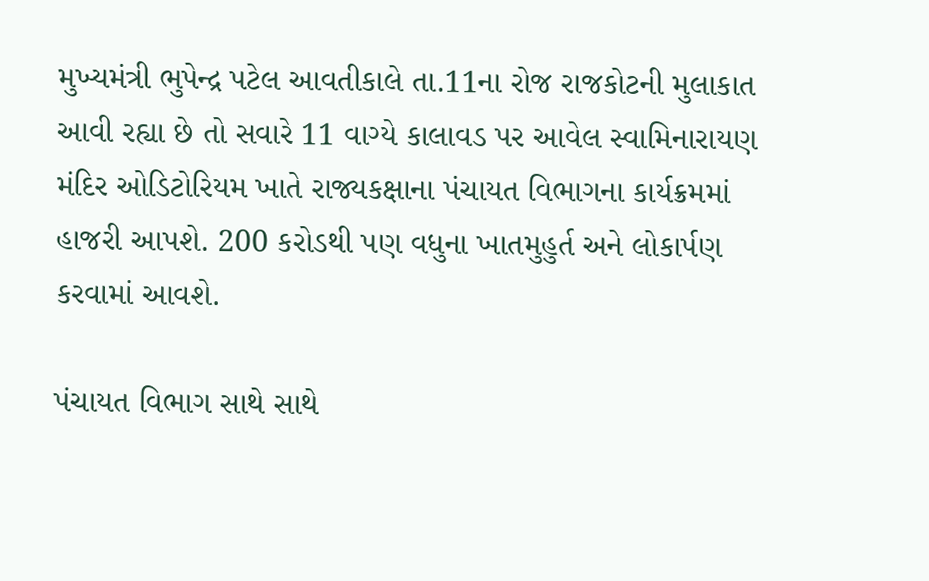મુખ્યમંત્રી ભુપેન્દ્ર પટેલ આવતીકાલે તા.11ના રોજ રાજકોટની મુલાકાત આવી રહ્યા છે તો સવારે 11 વાગ્યે કાલાવડ પર આવેલ સ્વામિનારાયણ મંદિર ઓડિટોરિયમ ખાતે રાજ્યકક્ષાના પંચાયત વિભાગના કાર્યક્રમમાં હાજરી આપશે. 200 કરોડથી પણ વધુના ખાતમુહુર્ત અને લોકાર્પણ કરવામાં આવશે.

પંચાયત વિભાગ સાથે સાથે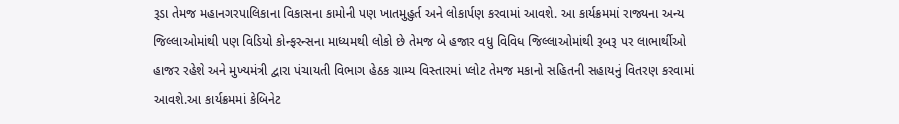રૂડા તેમજ મહાનગરપાલિકાના વિકાસના કામોની પણ ખાતમુહુર્ત અને લોકાર્પણ કરવામાં આવશે. આ કાર્યક્રમમાં રાજ્યના અન્ય જિલ્લાઓમાંથી પણ વિડિયો કોન્ફરન્સના માધ્યમથી લોકો છે તેમજ બે હજાર વધુ વિવિધ જિલ્લાઓમાંથી રૂબરૂ પર લાભાર્થીઓ હાજર રહેશે અને મુખ્યમંત્રી દ્વારા પંચાયતી વિભાગ હેઠક ગ્રામ્ય વિસ્તારમાં પ્લોટ તેમજ મકાનો સહિતની સહાયનું વિતરણ કરવામાં આવશે.આ કાર્યક્રમમાં કેબિનેટ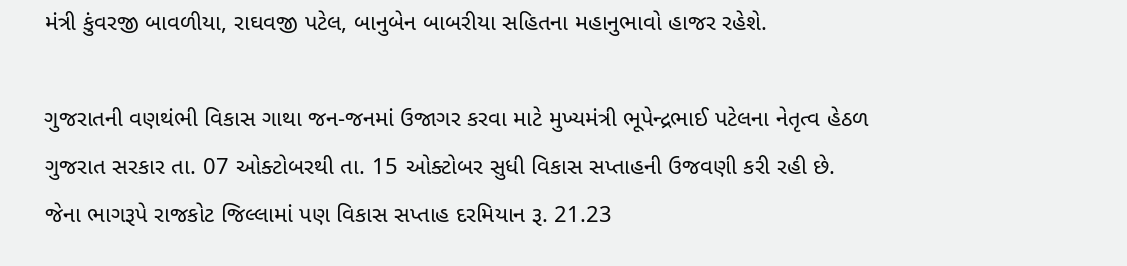મંત્રી કુંવરજી બાવળીયા, રાઘવજી પટેલ, બાનુબેન બાબરીયા સહિતના મહાનુભાવો હાજર રહેશે.

ગુજરાતની વણથંભી વિકાસ ગાથા જન-જનમાં ઉજાગર કરવા માટે મુખ્યમંત્રી ભૂપેન્દ્રભાઈ પટેલના નેતૃત્વ હેઠળ ગુજરાત સરકાર તા. 07 ઓક્ટોબરથી તા. 15 ઓક્ટોબર સુધી વિકાસ સપ્તાહની ઉજવણી કરી રહી છે. જેના ભાગરૂપે રાજકોટ જિલ્લામાં પણ વિકાસ સપ્તાહ દરમિયાન રૂ. 21.23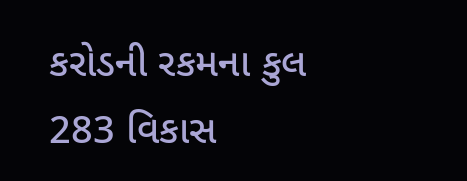કરોડની રકમના કુલ 283 વિકાસ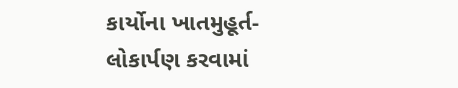કાર્યોના ખાતમુહૂર્ત-લોકાર્પણ કરવામાં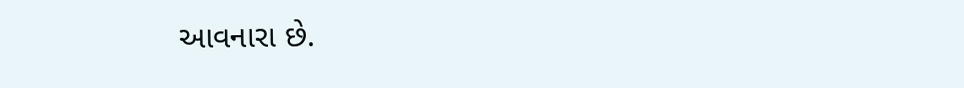આવનારા છે.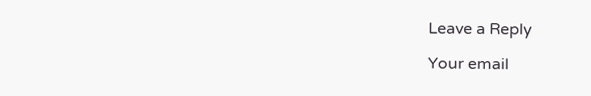Leave a Reply

Your email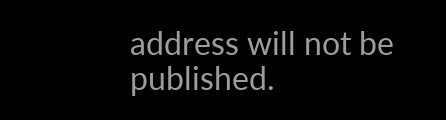address will not be published.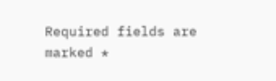Required fields are marked *